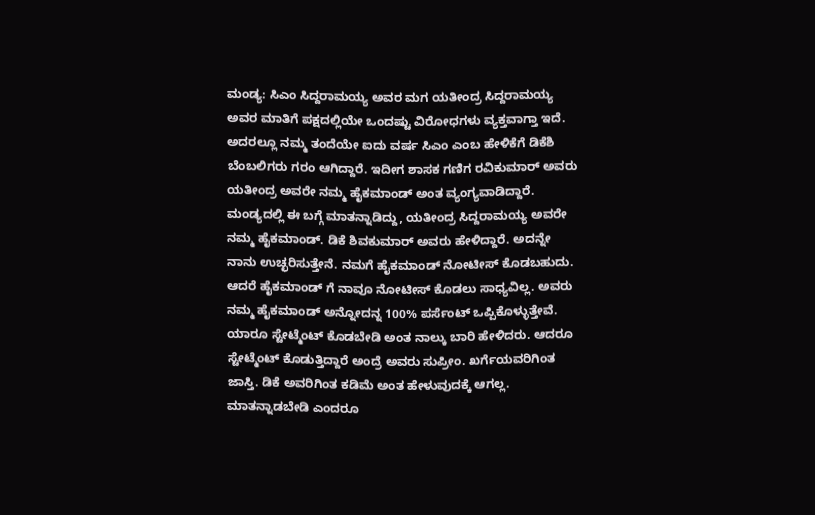ಮಂಡ್ಯ: ಸಿಎಂ ಸಿದ್ದರಾಮಯ್ಯ ಅವರ ಮಗ ಯತೀಂದ್ರ ಸಿದ್ದರಾಮಯ್ಯ ಅವರ ಮಾತಿಗೆ ಪಕ್ಷದಲ್ಲಿಯೇ ಒಂದಷ್ಟು ವಿರೋಧಗಳು ವ್ಯಕ್ತವಾಗ್ತಾ ಇದೆ. ಅದರಲ್ಲೂ ನಮ್ಮ ತಂದೆಯೇ ಐದು ವರ್ಷ ಸಿಎಂ ಎಂಬ ಹೇಳಿಕೆಗೆ ಡಿಕೆಶಿ ಬೆಂಬಲಿಗರು ಗರಂ ಆಗಿದ್ದಾರೆ. ಇದೀಗ ಶಾಸಕ ಗಣಿಗ ರವಿಕುಮಾರ್ ಅವರು ಯತೀಂದ್ರ ಅವರೇ ನಮ್ಮ ಹೈಕಮಾಂಡ್ ಅಂತ ವ್ಯಂಗ್ಯವಾಡಿದ್ದಾರೆ.
ಮಂಡ್ಯದಲ್ಲಿ ಈ ಬಗ್ಗೆ ಮಾತನ್ನಾಡಿದ್ದು, ಯತೀಂದ್ರ ಸಿದ್ದರಾಮಯ್ಯ ಅವರೇ ನಮ್ಮ ಹೈಕಮಾಂಡ್. ಡಿಕೆ ಶಿವಕುಮಾರ್ ಅವರು ಹೇಳಿದ್ದಾರೆ. ಅದನ್ನೇ ನಾನು ಉಚ್ಛರಿಸುತ್ತೇನೆ. ನಮಗೆ ಹೈಕಮಾಂಡ್ ನೋಟೀಸ್ ಕೊಡಬಹುದು. ಆದರೆ ಹೈಕಮಾಂಡ್ ಗೆ ನಾವೂ ನೋಟೀಸ್ ಕೊಡಲು ಸಾಧ್ಯವಿಲ್ಲ. ಅವರು ನಮ್ಮ ಹೈಕಮಾಂಡ್ ಅನ್ನೋದನ್ನ 100% ಪರ್ಸೆಂಟ್ ಒಪ್ಪಿಕೊಳ್ಳುತ್ತೇವೆ. ಯಾರೂ ಸ್ಟೇಟ್ಮೆಂಟ್ ಕೊಡಬೇಡಿ ಅಂತ ನಾಲ್ಕು ಬಾರಿ ಹೇಳಿದರು. ಆದರೂ ಸ್ಟೇಟ್ಮೆಂಟ್ ಕೊಡುತ್ತಿದ್ದಾರೆ ಅಂದ್ರೆ ಅವರು ಸುಪ್ರೀಂ. ಖರ್ಗೆಯವರಿಗಿಂತ ಜಾಸ್ತಿ. ಡಿಕೆ ಅವರಿಗಿಂತ ಕಡಿಮೆ ಅಂತ ಹೇಳುವುದಕ್ಕೆ ಆಗಲ್ಲ.
ಮಾತನ್ನಾಡಬೇಡಿ ಎಂದರೂ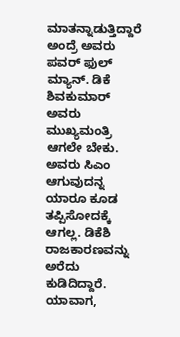ಮಾತನ್ನಾಡುತ್ತಿದ್ದಾರೆ ಅಂದ್ರೆ ಅವರು ಪವರ್ ಫುಲ್ ಮ್ಯಾನ್. ಡಿಕೆ ಶಿವಕುಮಾರ್ ಅವರು ಮುಖ್ಯಮಂತ್ರಿ ಆಗಲೇ ಬೇಕು. ಅವರು ಸಿಎಂ ಆಗುವುದನ್ನ ಯಾರೂ ಕೂಡ ತಪ್ಪಿಸೋದಕ್ಕೆ ಆಗಲ್ಲ. ಡಿಕೆಶಿ ರಾಜಕಾರಣವನ್ನು ಅರೆದು ಕುಡಿದಿದ್ದಾರೆ. ಯಾವಾಗ,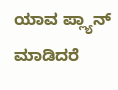ಯಾವ ಪ್ಲ್ಯಾನ್ ಮಾಡಿದರೆ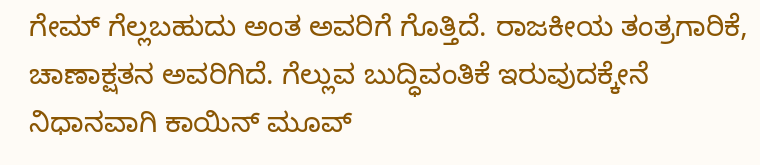ಗೇಮ್ ಗೆಲ್ಲಬಹುದು ಅಂತ ಅವರಿಗೆ ಗೊತ್ತಿದೆ. ರಾಜಕೀಯ ತಂತ್ರಗಾರಿಕೆ, ಚಾಣಾಕ್ಷತನ ಅವರಿಗಿದೆ. ಗೆಲ್ಲುವ ಬುದ್ಧಿವಂತಿಕೆ ಇರುವುದಕ್ಕೇನೆ ನಿಧಾನವಾಗಿ ಕಾಯಿನ್ ಮೂವ್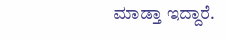ಮಾಡ್ತಾ ಇದ್ದಾರೆ.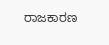ರಾಜಕಾರಣ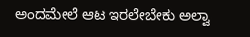ಅಂದಮೇಲೆ ಆಟ ಇರಲೇಬೇಕು ಅಲ್ವಾ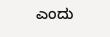ಎಂದು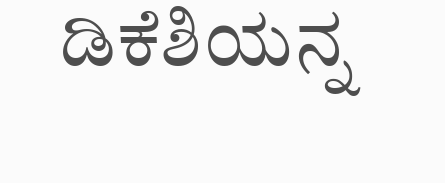ಡಿಕೆಶಿಯನ್ನ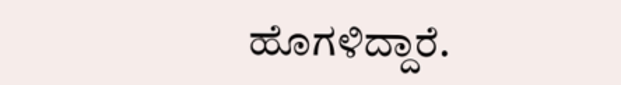ಹೊಗಳಿದ್ದಾರೆ.